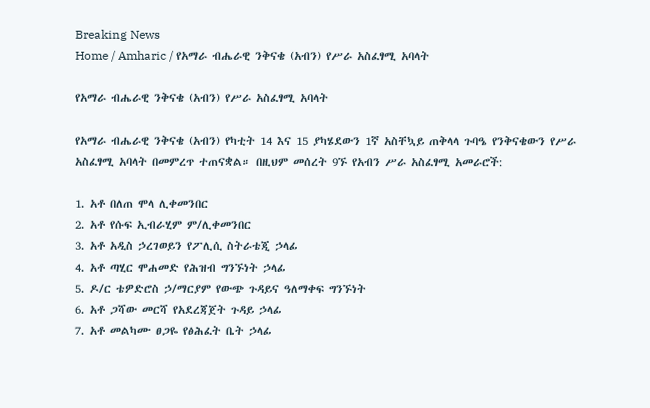Breaking News
Home / Amharic / የአማራ ብሔራዊ ንቅናቄ (አብን) የሥራ አስፈፃሚ አባላት

የአማራ ብሔራዊ ንቅናቄ (አብን) የሥራ አስፈፃሚ አባላት

የአማራ ብሔራዊ ንቅናቄ (አብን) የካቲት 14 እና 15 ያካሄደውን 1ኛ አስቸኳይ ጠቅላላ ጉባዔ የንቅናቄውን የሥራ አስፈፃሚ አባላት በመምረጥ ተጠናቋል። በዚህም መሰረት 9ኙ የአብን ሥራ አስፈፃሚ አመራሮች:

1. አቶ በለጠ ሞላ ሊቀመንበር
2. አቶ የሱፍ ኢብራሂም ም/ሊቀመንበር
3. አቶ አዲስ ኃረገወይን የፖሊሲ ስትራቴጂ ኃላፊ
4. አቶ ጣሂር ሞሐመድ የሕዝብ ግንኙነት ኃላፊ
5. ዶ/ር ቴዎድሮስ ኃ/ማርያም የውጭ ጉዳይና ዓለማቀፍ ግንኙነት
6. አቶ ጋሻው መርሻ የአደረጃጀት ጉዳይ ኃላፊ
7. አቶ መልካሙ ፀጋዬ የፅሕፈት ቤት ኃላፊ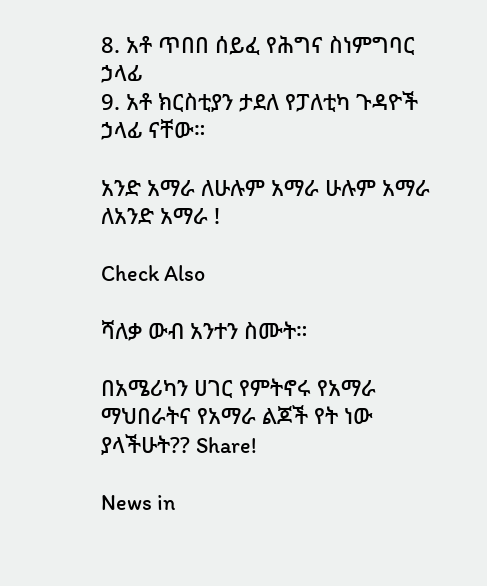8. አቶ ጥበበ ሰይፈ የሕግና ስነምግባር ኃላፊ
9. አቶ ክርስቲያን ታደለ የፓለቲካ ጉዳዮች ኃላፊ ናቸው።

አንድ አማራ ለሁሉም አማራ ሁሉም አማራ ለአንድ አማራ !

Check Also

ሻለቃ ውብ አንተን ስሙት።

በአሜሪካን ሀገር የምትኖሩ የአማራ ማህበራትና የአማራ ልጆች የት ነው ያላችሁት?? Share!

News in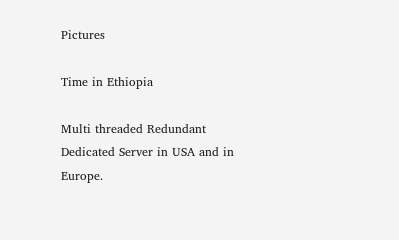Pictures

Time in Ethiopia

Multi threaded Redundant Dedicated Server in USA and in Europe.